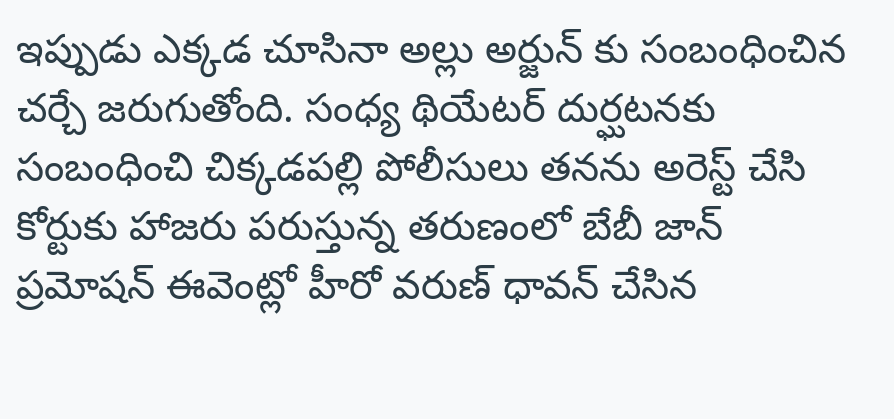ఇప్పుడు ఎక్కడ చూసినా అల్లు అర్జున్ కు సంబంధించిన చర్చే జరుగుతోంది. సంధ్య థియేటర్ దుర్ఘటనకు సంబంధించి చిక్కడపల్లి పోలీసులు తనను అరెస్ట్ చేసి కోర్టుకు హాజరు పరుస్తున్న తరుణంలో బేబీ జాన్ ప్రమోషన్ ఈవెంట్లో హీరో వరుణ్ ధావన్ చేసిన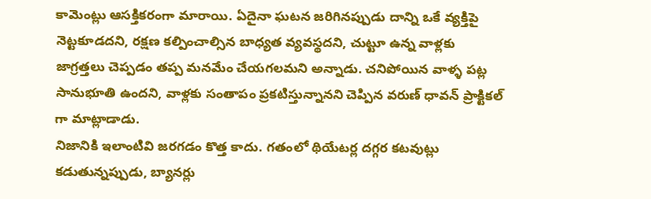కామెంట్లు ఆసక్తికరంగా మారాయి. ఏదైనా ఘటన జరిగినప్పుడు దాన్ని ఒకే వ్యక్తిపై నెట్టకూడదని, రక్షణ కల్పించాల్సిన బాధ్యత వ్యవస్థదని, చుట్టూ ఉన్న వాళ్లకు జాగ్రత్తలు చెప్పడం తప్ప మనమేం చేయగలమని అన్నాడు. చనిపోయిన వాళ్ళ పట్ల సానుభూతి ఉందని, వాళ్లకు సంతాపం ప్రకటిస్తున్నానని చెప్పిన వరుణ్ ధావన్ ప్రాక్టికల్ గా మాట్లాడాడు.
నిజానికి ఇలాంటివి జరగడం కొత్త కాదు. గతంలో థియేటర్ల దగ్గర కటవుట్లు కడుతున్నప్పుడు, బ్యానర్లు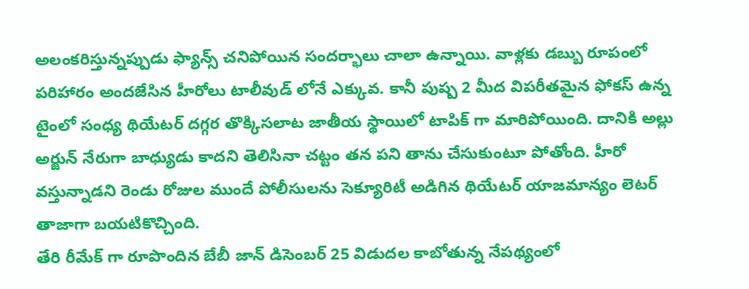అలంకరిస్తున్నప్పుడు ఫ్యాన్స్ చనిపోయిన సందర్భాలు చాలా ఉన్నాయి. వాళ్లకు డబ్బు రూపంలో పరిహారం అందజేసిన హీరోలు టాలీవుడ్ లోనే ఎక్కువ. కానీ పుష్ప 2 మీద విపరీతమైన ఫోకస్ ఉన్న టైంలో సంధ్య థియేటర్ దగ్గర తొక్కిసలాట జాతీయ స్థాయిలో టాపిక్ గా మారిపోయింది. దానికి అల్లు అర్జున్ నేరుగా బాధ్యుడు కాదని తెలిసినా చట్టం తన పని తాను చేసుకుంటూ పోతోంది. హీరో వస్తున్నాడని రెండు రోజుల ముందే పోలీసులను సెక్యూరిటీ అడిగిన థియేటర్ యాజమాన్యం లెటర్ తాజాగా బయటికొచ్చింది.
తేరి రీమేక్ గా రూపొందిన బేబీ జాన్ డిసెంబర్ 25 విడుదల కాబోతున్న నేపథ్యంలో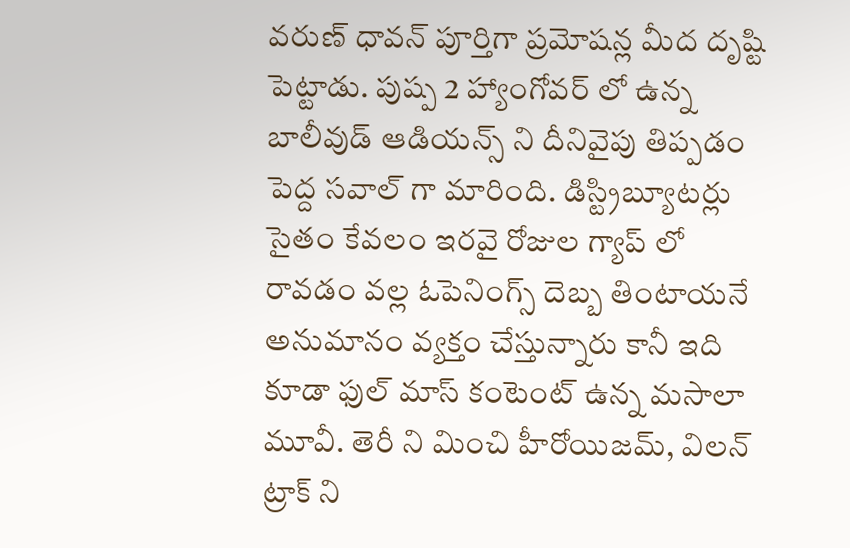వరుణ్ ధావన్ పూర్తిగా ప్రమోషన్ల మీద దృష్టి పెట్టాడు. పుష్ప 2 హ్యాంగోవర్ లో ఉన్న బాలీవుడ్ ఆడియన్స్ ని దీనివైపు తిప్పడం పెద్ద సవాల్ గా మారింది. డిస్ట్రిబ్యూటర్లు సైతం కేవలం ఇరవై రోజుల గ్యాప్ లో రావడం వల్ల ఓపెనింగ్స్ దెబ్బ తింటాయనే అనుమానం వ్యక్తం చేస్తున్నారు కానీ ఇది కూడా ఫుల్ మాస్ కంటెంట్ ఉన్న మసాలా మూవీ. తెరీ ని మించి హీరోయిజమ్, విలన్ ట్రాక్ ని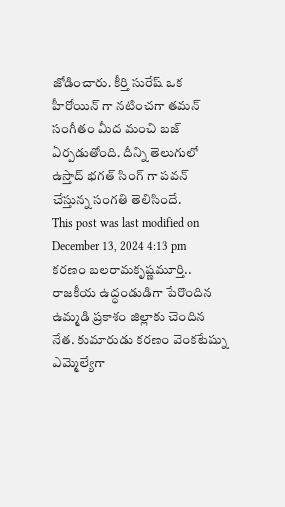జోడించారు. కీర్తి సురేష్ ఒక హీరోయిన్ గా నటించగా తమన్ సంగీతం మీద మంచి బజ్ ఏర్పడుతోంది. దీన్ని తెలుగులో ఉస్తాద్ భగత్ సింగ్ గా పవన్ చేస్తున్న సంగతి తెలిసిందే.
This post was last modified on December 13, 2024 4:13 pm
కరణం బలరామకృష్ణమూర్తి.. రాజకీయ ఉద్ధండుడిగా పేరొందిన ఉమ్మడి ప్రకాశం జిల్లాకు చెందిన నేత. కుమారుడు కరణం వెంకటేష్ను ఎమ్మెల్యేగా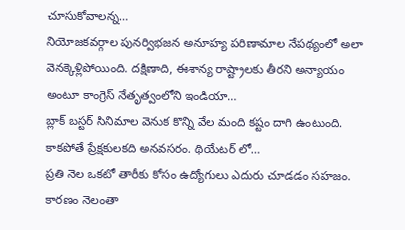చూసుకోవాలన్న…
నియోజకవర్గాల పునర్విభజన అనూహ్య పరిణామాల నేపథ్యంలో అలా వెనక్కెళ్లిపోయింది. దక్షిణాది, ఈశాన్య రాష్ట్రాలకు తీరని అన్యాయం అంటూ కాంగ్రెస్ నేతృత్వంలోని ఇండియా…
బ్లాక్ బస్టర్ సినిమాల వెనుక కొన్ని వేల మంది కష్టం దాగి ఉంటుంది. కాకపోతే ప్రేక్షకులకది అనవసరం. థియేటర్ లో…
ప్రతి నెల ఒకటో తారీకు కోసం ఉద్యోగులు ఎదురు చూడడం సహజం. కారణం నెలంతా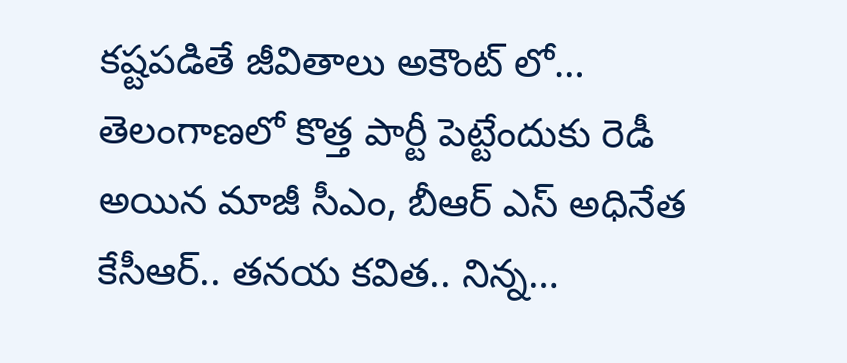కష్టపడితే జీవితాలు అకౌంట్ లో…
తెలంగాణలో కొత్త పార్టీ పెట్టేందుకు రెడీ అయిన మాజీ సీఎం, బీఆర్ ఎస్ అధినేత కేసీఆర్.. తనయ కవిత.. నిన్న…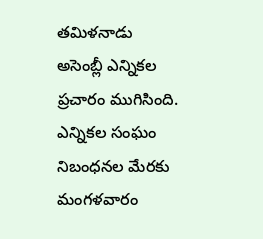తమిళనాడు అసెంబ్లీ ఎన్నికల ప్రచారం ముగిసింది. ఎన్నికల సంఘం నిబంధనల మేరకు మంగళవారం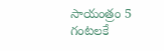సాయంత్రం 5 గంటలకే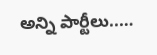అన్ని పార్టీలు..…